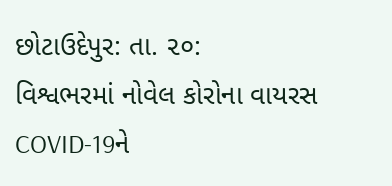છોટાઉદેપુર: તા. ૨૦:
વિશ્વભરમાં નોવેલ કોરોના વાયરસ COVID-19ને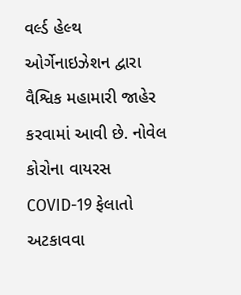વર્લ્ડ હેલ્થ ઓર્ગેનાઇઝેશન દ્વારા વૈશ્વિક મહામારી જાહેર કરવામાં આવી છે. નોવેલ કોરોના વાયરસ COVID-19 ફેલાતો અટકાવવા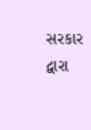સરકાર દ્વારા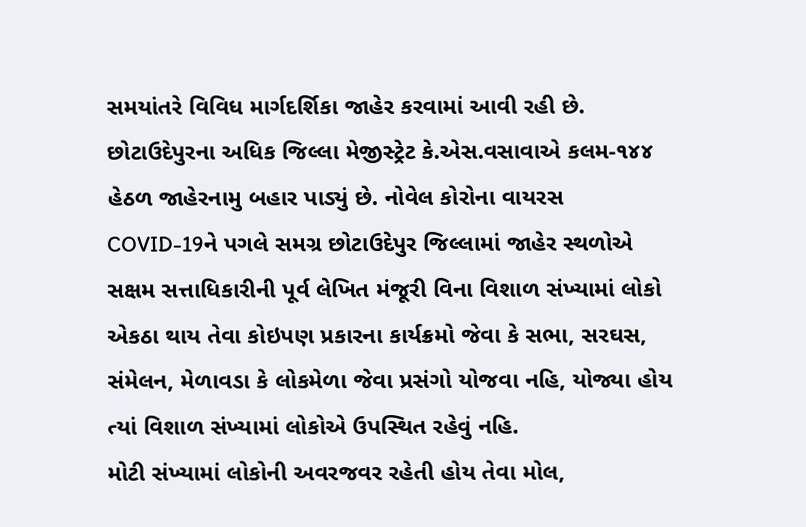સમયાંતરે વિવિધ માર્ગદર્શિકા જાહેર કરવામાં આવી રહી છે.
છોટાઉદેપુરના અધિક જિલ્લા મેજીસ્ટ્રેટ કે.એસ.વસાવાએ કલમ-૧૪૪ હેઠળ જાહેરનામુ બહાર પાડ્યું છે. નોવેલ કોરોના વાયરસ COVID-19ને પગલે સમગ્ર છોટાઉદેપુર જિલ્લામાં જાહેર સ્થળોએ સક્ષમ સત્તાધિકારીની પૂર્વ લેખિત મંજૂરી વિના વિશાળ સંખ્યામાં લોકો એકઠા થાય તેવા કોઇપણ પ્રકારના કાર્યક્રમો જેવા કે સભા, સરઘસ, સંમેલન, મેળાવડા કે લોકમેળા જેવા પ્રસંગો યોજવા નહિ, યોજ્યા હોય ત્યાં વિશાળ સંખ્યામાં લોકોએ ઉપસ્થિત રહેવું નહિ.
મોટી સંખ્યામાં લોકોની અવરજવર રહેતી હોય તેવા મોલ,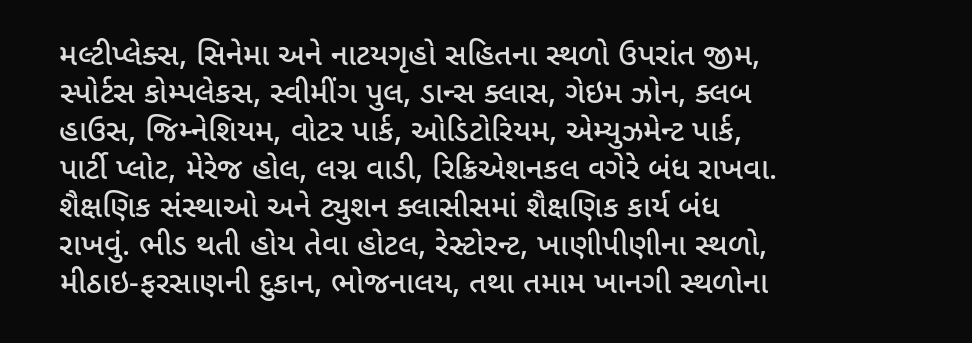મલ્ટીપ્લેક્સ, સિનેમા અને નાટયગૃહો સહિતના સ્થળો ઉપરાંત જીમ, સ્પોર્ટસ કોમ્પલેકસ, સ્વીમીંગ પુલ, ડાન્સ ક્લાસ, ગેઇમ ઝોન, ક્લબ હાઉસ, જિમ્નેશિયમ, વોટર પાર્ક, ઓડિટોરિયમ, એમ્યુઝમેન્ટ પાર્ક, પાર્ટી પ્લોટ, મેરેજ હોલ, લગ્ન વાડી, રિક્રિએશનકલ વગેરે બંધ રાખવા. શૈક્ષણિક સંસ્થાઓ અને ટ્યુશન ક્લાસીસમાં શૈક્ષણિક કાર્ય બંધ રાખવું. ભીડ થતી હોય તેવા હોટલ, રેસ્ટોરન્ટ, ખાણીપીણીના સ્થળો, મીઠાઇ-ફરસાણની દુકાન, ભોજનાલય, તથા તમામ ખાનગી સ્થળોના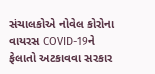સંચાલકોએ નોવેલ કોરોના વાયરસ COVID-19ને ફેલાતો અટકાવવા સરકાર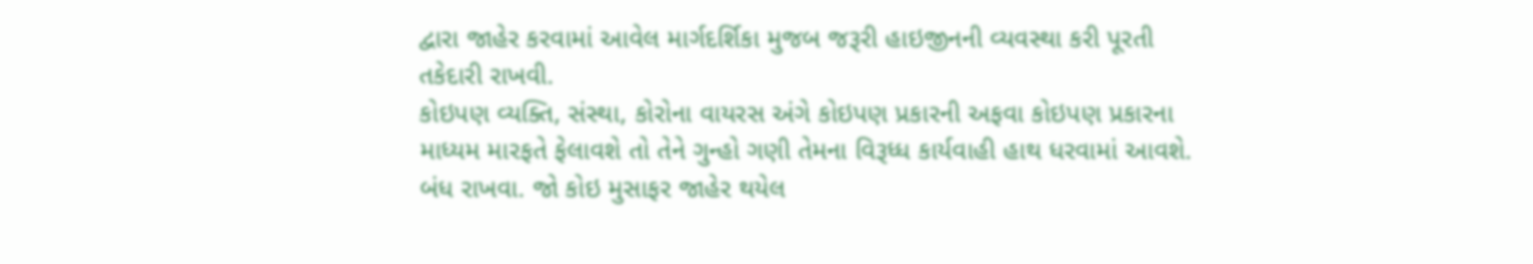દ્વારા જાહેર કરવામાં આવેલ માર્ગદર્શિકા મુજબ જરૂરી હાઇજીનની વ્યવસ્થા કરી પૂરતી તકેદારી રાખવી.
કોઇપણ વ્યક્તિ, સંસ્થા, કોરોના વાયરસ અંગે કોઇપણ પ્રકારની અફવા કોઇપણ પ્રકારના માધ્યમ મારફતે ફેલાવશે તો તેને ગુન્હો ગણી તેમના વિરૂધ્ધ કાર્યવાહી હાથ ધરવામાં આવશે. બંધ રાખવા. જો કોઇ મુસાફર જાહેર થયેલ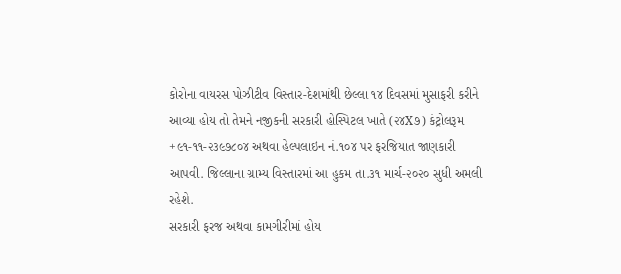કોરોના વાયરસ પોઝીટીવ વિસ્તાર-દેશમાંથી છેલ્લા ૧૪ દિવસમાં મુસાફરી કરીને આવ્યા હોય તો તેમને નજીકની સરકારી હોસ્પિટલ ખાતે (૨૪X૭) કંટ્રોલરૂમ +૯૧-૧૧-૨૩૯૭૮૦૪ અથવા હેલ્પલાઇન નં.૧૦૪ પર ફરજિયાત જાણકારી આપવી. જિલ્લાના ગ્રામ્ય વિસ્તારમાં આ હુકમ તા.૩૧ માર્ચ-૨૦૨૦ સુધી અમલી રહેશે.
સરકારી ફરજ અથવા કામગીરીમાં હોય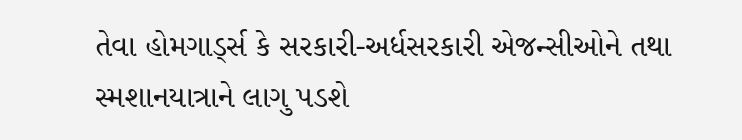તેવા હોમગાર્ડ્સ કે સરકારી-અર્ધસરકારી એજન્સીઓને તથા સ્મશાનયાત્રાને લાગુ પડશે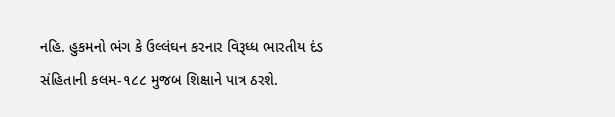નહિ. હુકમનો ભંગ કે ઉલ્લંઘન કરનાર વિરૂધ્ધ ભારતીય દંડ સંહિતાની કલમ-૧૮૮ મુજબ શિક્ષાને પાત્ર ઠરશે.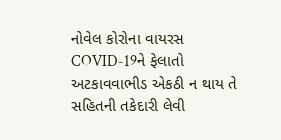નોવેલ કોરોના વાયરસ COVID-19ને ફેલાતો અટકાવવાભીડ એકઠી ન થાય તે સહિતની તકેદારી લેવી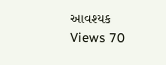આવશ્યક
Views 70